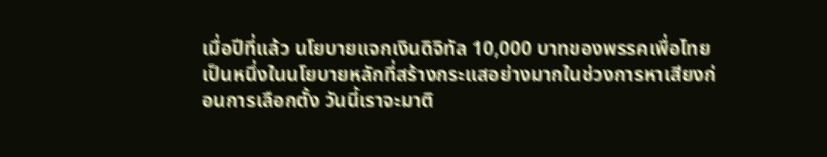เมื่อปีที่แล้ว นโยบายแจกเงินดิจิทัล 10,000 บาทของพรรคเพื่อไทยเป็นหนึ่งในนโยบายหลักที่สร้างกระแสอย่างมากในช่วงการหาเสียงก่อนการเลือกตั้ง วันนี้เราจะมาติ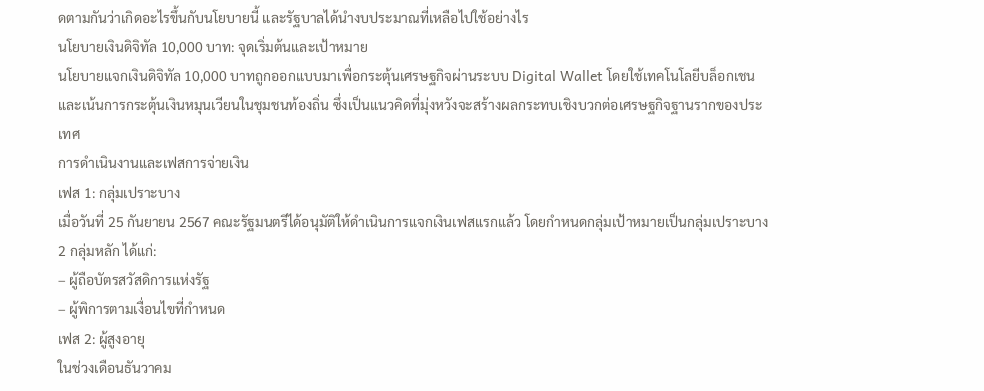ดตามกันว่าเกิดอะไรขึ้นกับนโยบายนี้ และรัฐบาลได้นำงบประมาณที่เหลือไปใช้อย่างไร
นโยบายเงินดิจิทัล 10,000 บาท: จุดเริ่มต้นและเป้าหมาย
นโยบายแจกเงินดิจิทัล 10,000 บาทถูกออกแบบมาเพื่อกระตุ้นเศรษฐกิจผ่านระบบ Digital Wallet โดยใช้เทคโนโลยีบล็อกเชนและเน้นการกระตุ้นเงินหมุนเวียนในชุมชนท้องถิ่น ซึ่งเป็นแนวคิดที่มุ่งหวังจะสร้างผลกระทบเชิงบวกต่อเศรษฐกิจฐานรากของประเทศ
การดำเนินงานและเฟสการจ่ายเงิน
เฟส 1: กลุ่มเปราะบาง
เมื่อวันที่ 25 กันยายน 2567 คณะรัฐมนตรีได้อนุมัติให้ดำเนินการแจกเงินเฟสแรกแล้ว โดยกำหนดกลุ่มเป้าหมายเป็นกลุ่มเปราะบาง 2 กลุ่มหลัก ได้แก่:
– ผู้ถือบัตรสวัสดิการแห่งรัฐ
– ผู้พิการตามเงื่อนไขที่กำหนด
เฟส 2: ผู้สูงอายุ
ในช่วงเดือนธันวาคม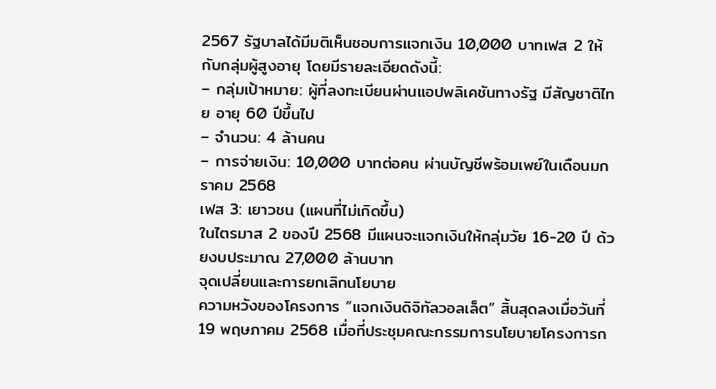2567 รัฐบาลได้มีมติเห็นชอบการแจกเงิน 10,000 บาทเฟส 2 ให้กับกลุ่มผู้สูงอายุ โดยมีรายละเอียดดังนี้:
– กลุ่มเป้าหมาย: ผู้ที่ลงทะเบียนผ่านแอปพลิเคชันทางรัฐ มีสัญชาติไทย อายุ 60 ปีขึ้นไป
– จำนวน: 4 ล้านคน
– การจ่ายเงิน: 10,000 บาทต่อคน ผ่านบัญชีพร้อมเพย์ในเดือนมกราคม 2568
เฟส 3: เยาวชน (แผนที่ไม่เกิดขึ้น)
ในไตรมาส 2 ของปี 2568 มีแผนจะแจกเงินให้กลุ่มวัย 16-20 ปี ด้วยงบประมาณ 27,000 ล้านบาท
จุดเปลี่ยนและการยกเลิกนโยบาย
ความหวังของโครงการ “แจกเงินดิจิทัลวอลเล็ต” สิ้นสุดลงเมื่อวันที่ 19 พฤษภาคม 2568 เมื่อที่ประชุมคณะกรรมการนโยบายโครงการก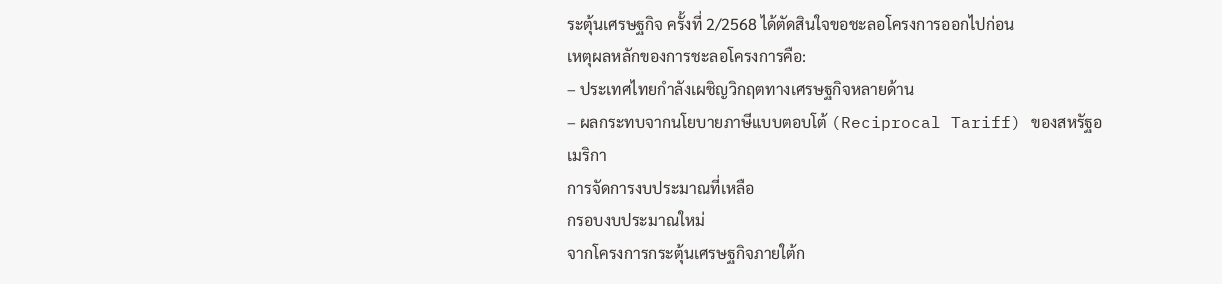ระตุ้นเศรษฐกิจ ครั้งที่ 2/2568 ได้ตัดสินใจขอชะลอโครงการออกไปก่อน
เหตุผลหลักของการชะลอโครงการคือ:
– ประเทศไทยกำลังเผชิญวิกฤตทางเศรษฐกิจหลายด้าน
– ผลกระทบจากนโยบายภาษีแบบตอบโต้ (Reciprocal Tariff) ของสหรัฐอเมริกา
การจัดการงบประมาณที่เหลือ
กรอบงบประมาณใหม่
จากโครงการกระตุ้นเศรษฐกิจภายใต้ก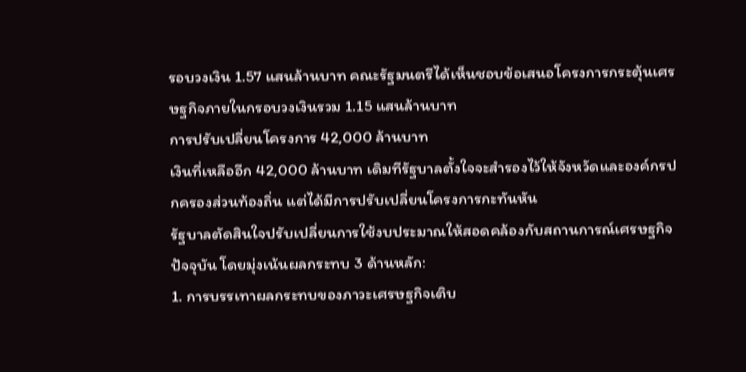รอบวงเงิน 1.57 แสนล้านบาท คณะรัฐมนตรีได้เห็นชอบข้อเสนอโครงการกระตุ้นเศรษฐกิจภายในกรอบวงเงินรวม 1.15 แสนล้านบาท
การปรับเปลี่ยนโครงการ 42,000 ล้านบาท
เงินที่เหลืออีก 42,000 ล้านบาท เดิมทีรัฐบาลตั้งใจจะสำรองไว้ให้จังหวัดและองค์กรปกครองส่วนท้องถิ่น แต่ได้มีการปรับเปลี่ยนโครงการกะทันหัน
รัฐบาลตัดสินใจปรับเปลี่ยนการใช้งบประมาณให้สอดคล้องกับสถานการณ์เศรษฐกิจปัจจุบัน โดยมุ่งเน้นผลกระทบ 3 ด้านหลัก:
1. การบรรเทาผลกระทบของภาวะเศรษฐกิจเติบ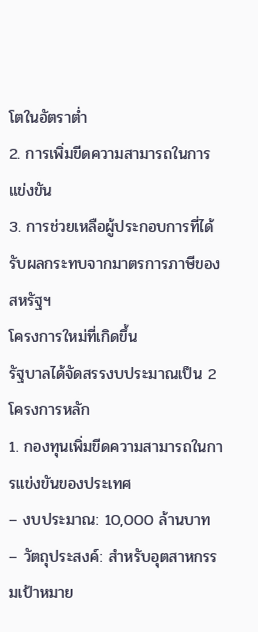โตในอัตราต่ำ
2. การเพิ่มขีดความสามารถในการแข่งขัน
3. การช่วยเหลือผู้ประกอบการที่ได้รับผลกระทบจากมาตรการภาษีของสหรัฐฯ
โครงการใหม่ที่เกิดขึ้น
รัฐบาลได้จัดสรรงบประมาณเป็น 2 โครงการหลัก
1. กองทุนเพิ่มขีดความสามารถในการแข่งขันของประเทศ
– งบประมาณ: 10,000 ล้านบาท
– วัตถุประสงค์: สำหรับอุตสาหกรรมเป้าหมาย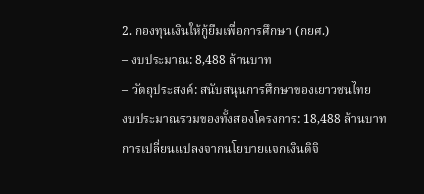2. กองทุนเงินให้กู้ยืมเพื่อการศึกษา (กยศ.)
– งบประมาณ: 8,488 ล้านบาท
– วัตถุประสงค์: สนับสนุนการศึกษาของเยาวชนไทย
งบประมาณรวมของทั้งสองโครงการ: 18,488 ล้านบาท
การเปลี่ยนแปลงจากนโยบายแจกเงินดิจิ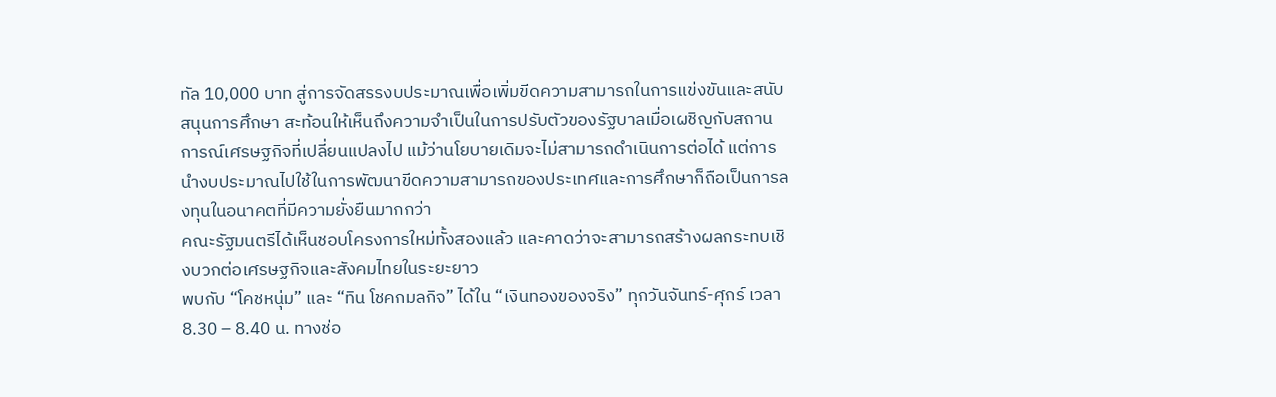ทัล 10,000 บาท สู่การจัดสรรงบประมาณเพื่อเพิ่มขีดความสามารถในการแข่งขันและสนับสนุนการศึกษา สะท้อนให้เห็นถึงความจำเป็นในการปรับตัวของรัฐบาลเมื่อเผชิญกับสถานการณ์เศรษฐกิจที่เปลี่ยนแปลงไป แม้ว่านโยบายเดิมจะไม่สามารถดำเนินการต่อได้ แต่การนำงบประมาณไปใช้ในการพัฒนาขีดความสามารถของประเทศและการศึกษาก็ถือเป็นการลงทุนในอนาคตที่มีความยั่งยืนมากกว่า
คณะรัฐมนตรีได้เห็นชอบโครงการใหม่ทั้งสองแล้ว และคาดว่าจะสามารถสร้างผลกระทบเชิงบวกต่อเศรษฐกิจและสังคมไทยในระยะยาว
พบกับ “โคชหนุ่ม” และ “ทิน โชคกมลกิจ” ได้ใน “เงินทองของจริง” ทุกวันจันทร์-ศุกร์ เวลา 8.30 – 8.40 น. ทางช่อ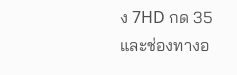ง 7HD กด 35 และช่องทางอ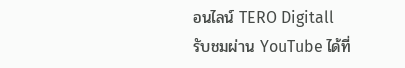อนไลน์ TERO Digitall
รับชมผ่าน YouTube ได้ที่